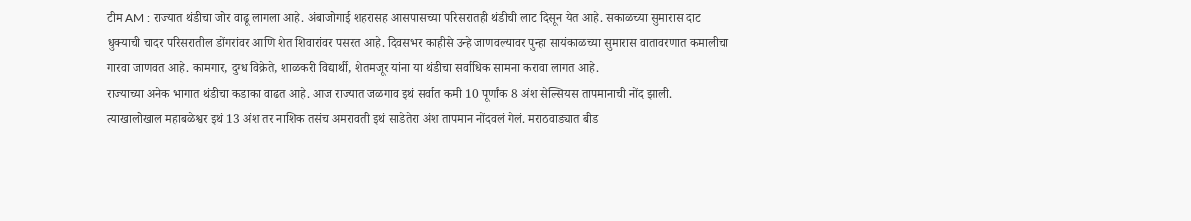टीम AM : राज्यात थंडीचा जोर वाढू लागला आहे. अंबाजोगाई शहरासह आसपासच्या परिसरातही थंडीची लाट दिसून येत आहे. सकाळच्या सुमारास दाट धुक्याची चादर परिसरातील डोंगरांवर आणि शेत शिवारांवर पसरत आहे. दिवसभर काहीसे उन्हे जाणवल्यावर पुन्हा सायंकाळच्या सुमारास वातावरणात कमालीचा गारवा जाणवत आहे. कामगार, दुग्ध विक्रेते, शाळकरी विद्यार्थी, शेतमजूर यांना या थंडीचा सर्वाधिक सामना करावा लागत आहे.
राज्याच्या अनेक भागात थंडीचा कडाका वाढत आहे. आज राज्यात जळगाव इथं सर्वात कमी 10 पूर्णांक 8 अंश सेल्सियस तापमानाची नोंद झाली. त्याखालोखाल महाबळेश्वर इथं 13 अंश तर नाशिक तसंच अमरावती इथं साडेतेरा अंश तापमान नोंदवलं गेलं. मराठवाड्यात बीड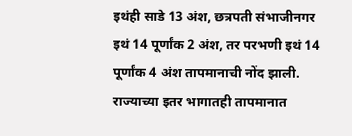इथंही साडे 13 अंश, छत्रपती संभाजीनगर इथं 14 पूर्णांक 2 अंश, तर परभणी इथं 14 पूर्णांक 4 अंश तापमानाची नोंद झाली. राज्याच्या इतर भागातही तापमानात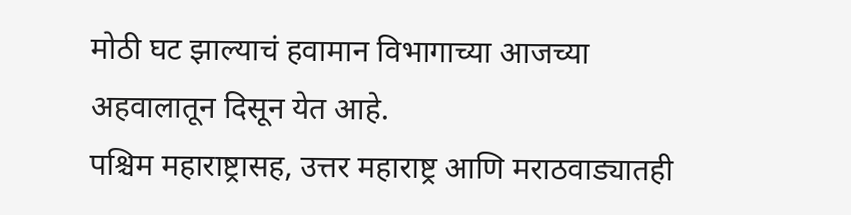मोठी घट झाल्याचं हवामान विभागाच्या आजच्या अहवालातून दिसून येत आहे.
पश्चिम महाराष्ट्रासह, उत्तर महाराष्ट्र आणि मराठवाड्यातही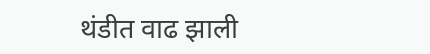थंडीत वाढ झाली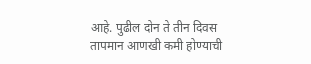आहे. पुढील दोन ते तीन दिवस तापमान आणखी कमी होण्याची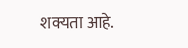शक्यता आहे.